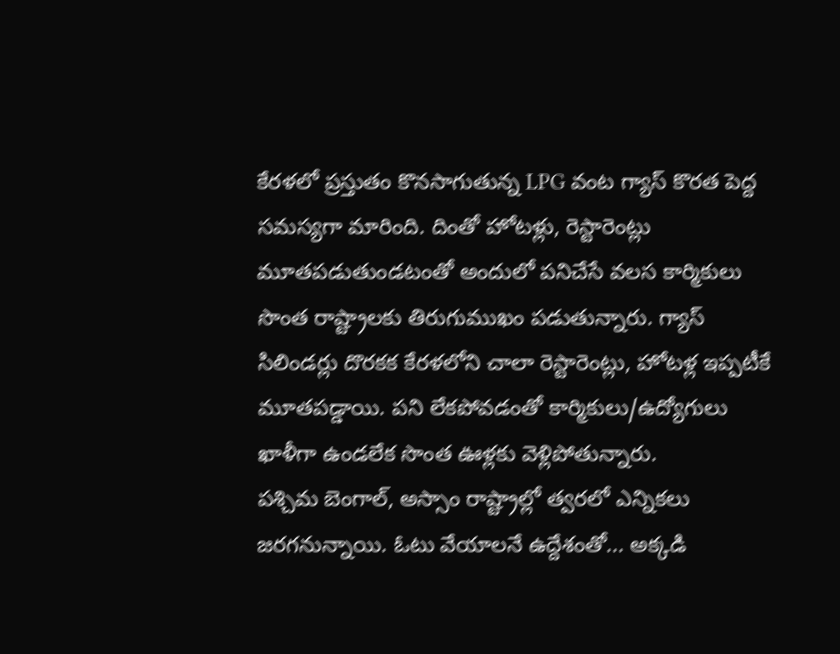కేరళలో ప్రస్తుతం కొనసాగుతున్న LPG వంట గ్యాస్ కొరత పెద్ద సమస్యగా మారింది. దింతో హోటళ్లు, రెస్టారెంట్లు మూతపడుతుండటంతో అందులో పనిచేసే వలస కార్మికులు సొంత రాష్ట్రాలకు తిరుగుముఖం పడుతున్నారు. గ్యాస్ సిలిండర్లు దొరకక కేరళలోని చాలా రెస్టారెంట్లు, హోటళ్ల ఇప్పటీకే మూతపడ్డాయి. పని లేకపోవడంతో కార్మికులు/ఉద్యోగులు ఖాళీగా ఉండలేక సొంత ఊళ్లకు వెళ్లిపోతున్నారు.
పశ్చిమ బెంగాల్, అస్సాం రాష్ట్రాల్లో త్వరలో ఎన్నికలు జరగనున్నాయి. ఓటు వేయాలనే ఉద్దేశంతో... అక్కడి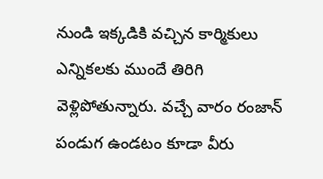నుండి ఇక్కడికి వచ్చిన కార్మికులు ఎన్నికలకు ముందే తిరిగి వెళ్లిపోతున్నారు. వచ్చే వారం రంజాన్ పండుగ ఉండటం కూడా వీరు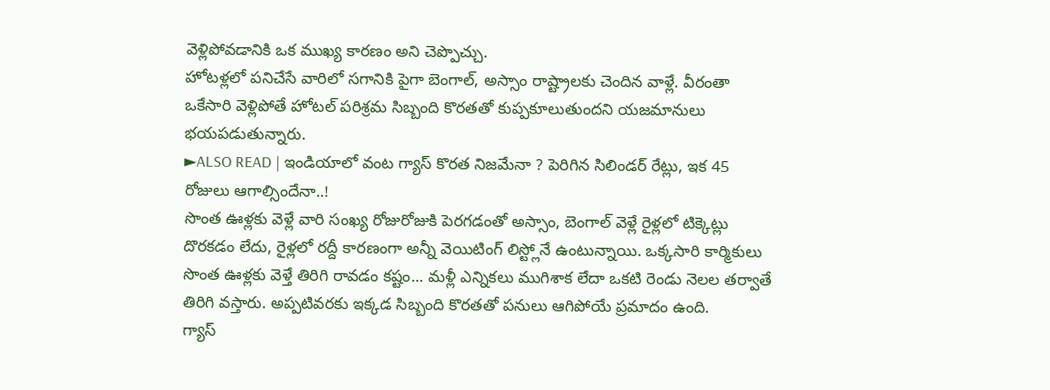వెళ్లిపోవడానికి ఒక ముఖ్య కారణం అని చెప్పొచ్చు.
హోటళ్లలో పనిచేసే వారిలో సగానికి పైగా బెంగాల్, అస్సాం రాష్ట్రాలకు చెందిన వాళ్లే. వీరంతా ఒకేసారి వెళ్లిపోతే హోటల్ పరిశ్రమ సిబ్బంది కొరతతో కుప్పకూలుతుందని యజమానులు భయపడుతున్నారు.
►ALSO READ | ఇండియాలో వంట గ్యాస్ కొరత నిజమేనా ? పెరిగిన సిలిండర్ రేట్లు, ఇక 45 రోజులు ఆగాల్సిందేనా..!
సొంత ఊళ్లకు వెళ్లే వారి సంఖ్య రోజురోజుకి పెరగడంతో అస్సాం, బెంగాల్ వెళ్లే రైళ్లలో టిక్కెట్లు దొరకడం లేదు, రైళ్లలో రద్దీ కారణంగా అన్నీ వెయిటింగ్ లిస్ట్లోనే ఉంటున్నాయి. ఒక్కసారి కార్మికులు సొంత ఊళ్లకు వెళ్తే తిరిగి రావడం కష్టం... మళ్లీ ఎన్నికలు ముగిశాక లేదా ఒకటి రెండు నెలల తర్వాతే తిరిగి వస్తారు. అప్పటివరకు ఇక్కడ సిబ్బంది కొరతతో పనులు ఆగిపోయే ప్రమాదం ఉంది.
గ్యాస్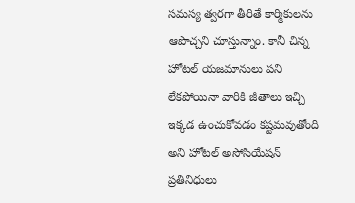సమస్య త్వరగా తీరితే కార్మికులను ఆపొచ్చని చూస్తున్నాం. కానీ చిన్న హోటల్ యజమానులు పని లేకపోయినా వారికి జీతాలు ఇచ్చి ఇక్కడ ఉంచుకోవడం కష్టమవుతోంది అని హోటల్ అసోసియేషన్ ప్రతినిధులు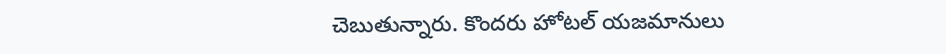చెబుతున్నారు. కొందరు హోటల్ యజమానులు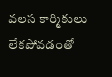వలస కార్మికులు లేకపోవడంతో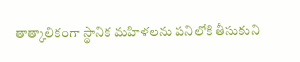తాత్కాలికంగా స్థానిక మహిళలను పనిలోకి తీసుకుని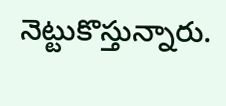నెట్టుకొస్తున్నారు.